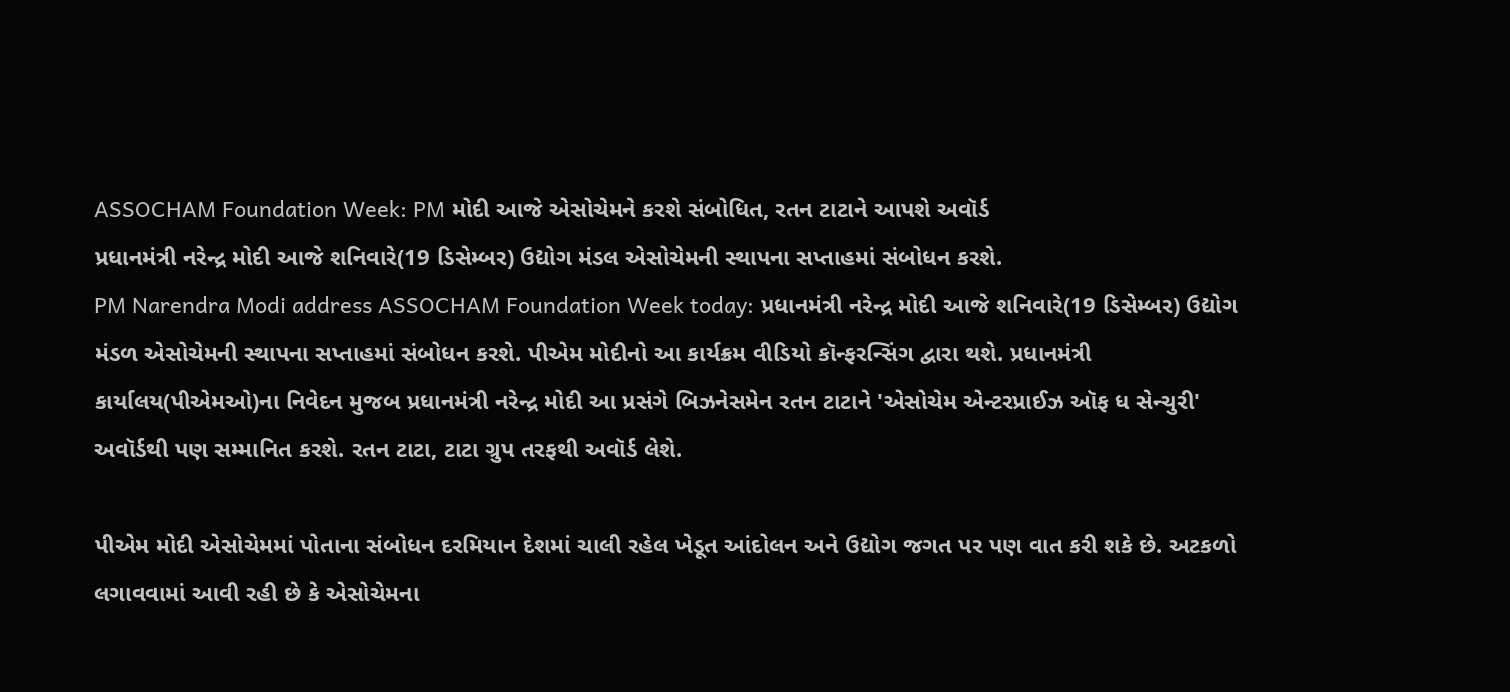ASSOCHAM Foundation Week: PM મોદી આજે એસોચેમને કરશે સંબોધિત, રતન ટાટાને આપશે અવૉર્ડ
પ્રધાનમંત્રી નરેન્દ્ર મોદી આજે શનિવારે(19 ડિસેમ્બર) ઉદ્યોગ મંડલ એસોચેમની સ્થાપના સપ્તાહમાં સંબોધન કરશે.
PM Narendra Modi address ASSOCHAM Foundation Week today: પ્રધાનમંત્રી નરેન્દ્ર મોદી આજે શનિવારે(19 ડિસેમ્બર) ઉદ્યોગ મંડળ એસોચેમની સ્થાપના સપ્તાહમાં સંબોધન કરશે. પીએમ મોદીનો આ કાર્યક્રમ વીડિયો કૉન્ફરન્સિંગ દ્વારા થશે. પ્રધાનમંત્રી કાર્યાલય(પીએમઓ)ના નિવેદન મુજબ પ્રધાનમંત્રી નરેન્દ્ર મોદી આ પ્રસંગે બિઝનેસમેન રતન ટાટાને 'એસોચેમ એન્ટરપ્રાઈઝ ઑફ ધ સેન્ચુરી' અવૉર્ડથી પણ સમ્માનિત કરશે. રતન ટાટા, ટાટા ગ્રુપ તરફથી અવૉર્ડ લેશે.

પીએમ મોદી એસોચેમમાં પોતાના સંબોધન દરમિયાન દેશમાં ચાલી રહેલ ખેડૂત આંદોલન અને ઉદ્યોગ જગત પર પણ વાત કરી શકે છે. અટકળો લગાવવામાં આવી રહી છે કે એસોચેમના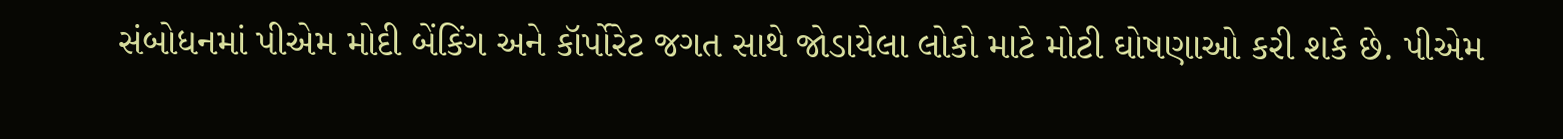સંબોધનમાં પીએમ મોદી બેંકિંગ અને કૉર્પોરેટ જગત સાથે જોડાયેલા લોકો માટે મોટી ઘોષણાઓ કરી શકે છે. પીએમ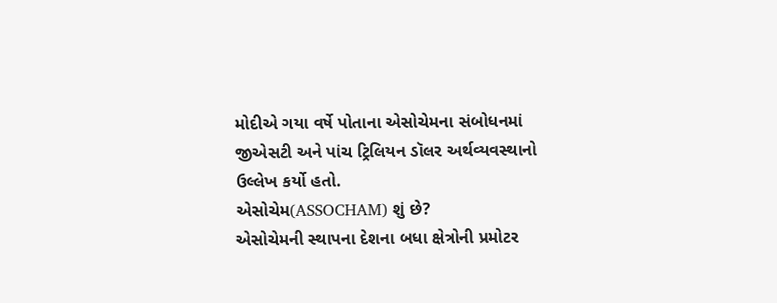મોદીએ ગયા વર્ષે પોતાના એસોચેમના સંબોધનમાં જીએસટી અને પાંચ ટ્રિલિયન ડૉલર અર્થવ્યવસ્થાનો ઉલ્લેખ કર્યો હતો.
એસોચેમ(ASSOCHAM) શું છે?
એસોચેમની સ્થાપના દેશના બધા ક્ષેત્રોની પ્રમોટર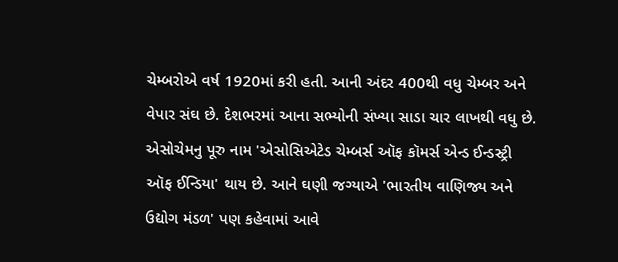ચેમ્બરોએ વર્ષ 1920માં કરી હતી. આની અંદર 400થી વધુ ચેમ્બર અને વેપાર સંઘ છે. દેશભરમાં આના સભ્યોની સંખ્યા સાડા ચાર લાખથી વધુ છે. એસોચેમનુ પૂરુ નામ 'એસોસિએટેડ ચેમ્બર્સ ઑફ કૉમર્સ એન્ડ ઈન્ડસ્ટ્રી ઑફ ઈન્ડિયા' થાય છે. આને ઘણી જગ્યાએ 'ભારતીય વાણિજ્ય અને ઉદ્યોગ મંડળ' પણ કહેવામાં આવે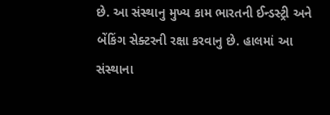છે. આ સંસ્થાનુ મુખ્ય કામ ભારતની ઈન્ડસ્ટ્રી અને બેંકિંગ સેક્ટરની રક્ષા કરવાનુ છે. હાલમાં આ સંસ્થાના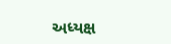અધ્યક્ષ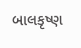બાલકૃષ્ણ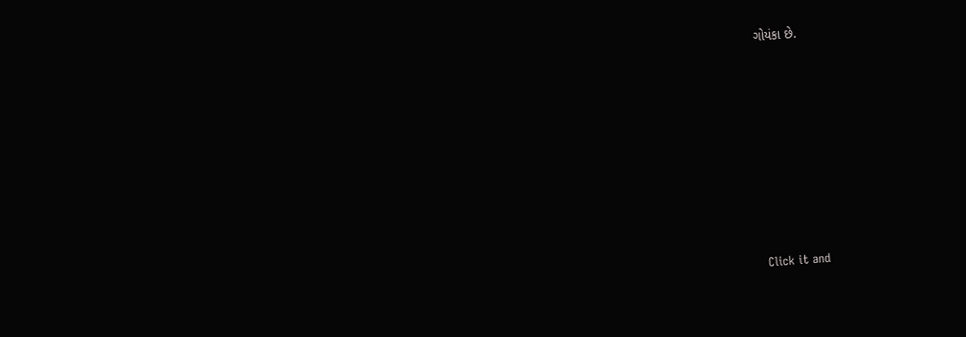ગોયંકા છે.












Click it and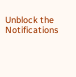Unblock the Notifications